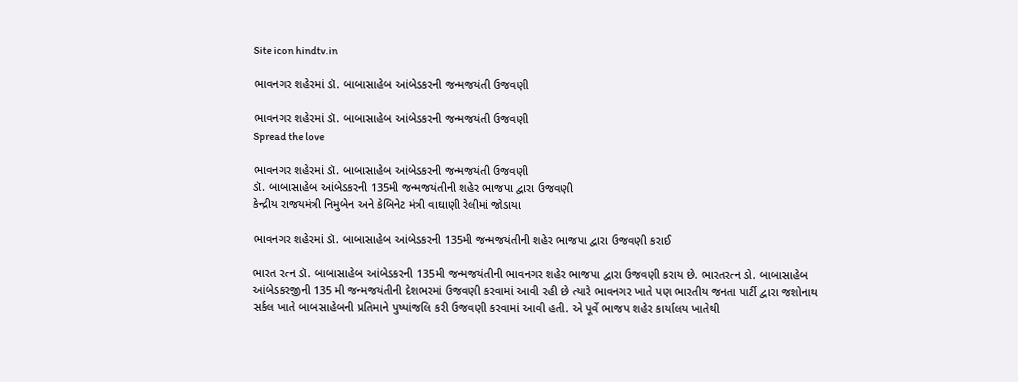Site icon hindtv.in

ભાવનગર શહેરમાં ડૉ. બાબાસાહેબ આંબેડકરની જન્મજયંતી ઉજવણી

ભાવનગર શહેરમાં ડૉ. બાબાસાહેબ આંબેડકરની જન્મજયંતી ઉજવણી
Spread the love

ભાવનગર શહેરમાં ડૉ. બાબાસાહેબ આંબેડકરની જન્મજયંતી ઉજવણી
ડૉ. બાબાસાહેબ આંબેડકરની 135મી જન્મજયંતીની શહેર ભાજપા દ્વારા ઉજવણી
કેન્દ્રીય રાજયમંત્રી નિમુબેન અને કેબિનેટ મંત્રી વાઘાણી રેલીમાં જોડાયા

ભાવનગર શહેરમાં ડૉ. બાબાસાહેબ આંબેડકરની 135મી જન્મજયંતીની શહેર ભાજપા દ્વારા ઉજવણી કરાઈ

ભારત રત્ન ડૉ. બાબાસાહેબ આંબેડકરની 135મી જન્મજયંતીની ભાવનગર શહેર ભાજપા દ્વારા ઉજવણી કરાય છે. ભારતરત્ન ડો. બાબાસાહેબ આંબેડકરજીની 135 મી જન્મજયંતીની દેશભરમાં ઉજવણી કરવામાં આવી રહી છે ત્યારે ભાવનગર ખાતે પણ ભારતીય જનતા પાર્ટી દ્વારા જશોનાથ સર્કલ ખાતે બાબસાહેબની પ્રતિમાને પુષ્પાંજલિ કરી ઉજવણી કરવામાં આવી હતી. એ પૂર્વે ભાજપ શહેર કાર્યાલય ખાતેથી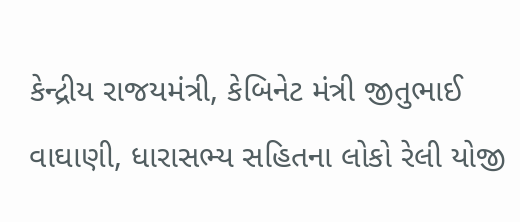કેન્દ્રીય રાજયમંત્રી, કેબિનેટ મંત્રી જીતુભાઈ વાઘાણી, ધારાસભ્ય સહિતના લોકો રેલી યોજી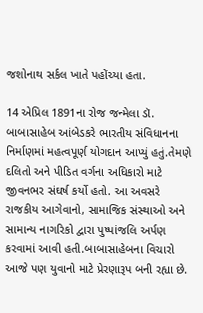જશોનાથ સર્કલ ખાતે પહોંચ્યા હતા.

14 એપ્રિલ 1891ના રોજ જન્મેલા ડૉ. બાબાસાહેબ આંબેડકરે ભારતીય સંવિધાનના નિર્માણમાં મહત્વપૂર્ણ યોગદાન આપ્યું હતું.તેમણે દલિતો અને પીડિત વર્ગના અધિકારો માટે જીવનભર સંઘર્ષ કર્યો હતો. આ અવસરે રાજકીય આગેવાનો, સામાજિક સંસ્થાઓ અને સામાન્ય નાગરિકો દ્વારા પુષ્પાંજલિ અર્પણ કરવામાં આવી હતી.બાબાસાહેબના વિચારો આજે પણ યુવાનો માટે પ્રેરણારૂપ બની રહ્યા છે.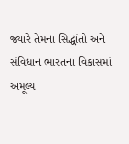જ્યારે તેમના સિદ્ધાંતો અને સંવિધાન ભારતના વિકાસમાં અમૂલ્ય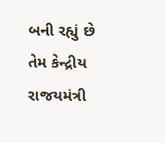બની રહ્યું છે તેમ કેન્દ્રીય રાજયમંત્રી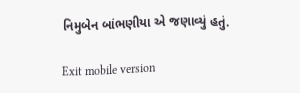નિમુબેન બાંભણીયા એ જણાવ્યું હતું.

Exit mobile version